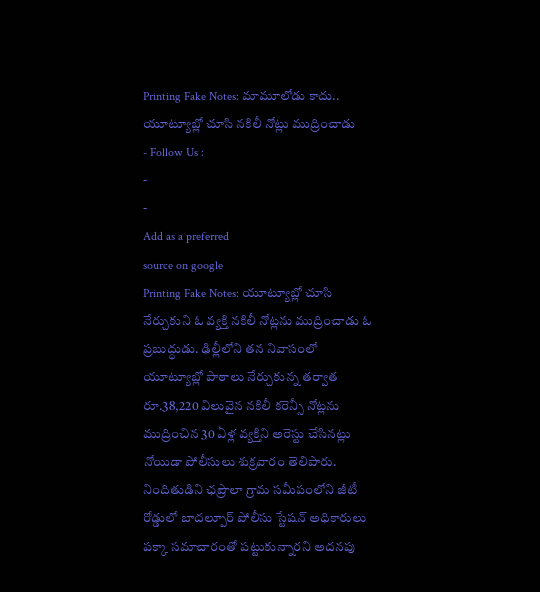Printing Fake Notes: మామూలోడు కాదు.. యూట్యూబ్లో చూసి నకిలీ నోట్లు ముద్రించాడు
- Follow Us :
-
-
Add as a preferred
source on google
Printing Fake Notes: యూట్యూబ్లో చూసి నేర్చుకుని ఓ వ్యక్తి నకిలీ నోట్లను ముద్రించాడు ఓ ప్రబుద్ధుడు. ఢిల్లీలోని తన నివాసంలో యూట్యూబ్లో పాఠాలు నేర్చుకున్న తర్వాత రూ.38,220 విలువైన నకిలీ కరెన్సీ నోట్లను ముద్రించిన 30 ఏళ్ల వ్యక్తిని అరెస్టు చేసినట్లు నోయిడా పోలీసులు శుక్రవారం తెలిపారు. నిందితుడిని ఛప్రౌలా గ్రామ సమీపంలోని జీటీ రోడ్డులో బాదల్పూర్ పోలీసు స్టేషన్ అధికారులు పక్కా సమాచారంతో పట్టుకున్నారని అదనపు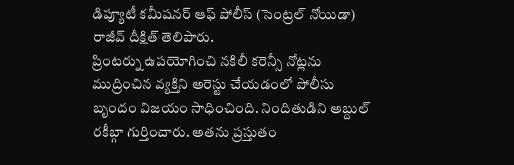డిప్యూటీ కమీషనర్ ఆఫ్ పోలీస్ (సెంట్రల్ నోయిడా) రాజీవ్ దీక్షిత్ తెలిపారు.
ప్రింటర్ను ఉపయోగించి నకిలీ కరెన్సీ నోట్లను ముద్రించిన వ్యక్తిని అరెస్టు చేయడంలో పోలీసు బృందం విజయం సాధించింది. నిందితుడిని అబ్దుల్ రకీబ్గా గుర్తించారు. అతను ప్రస్తుతం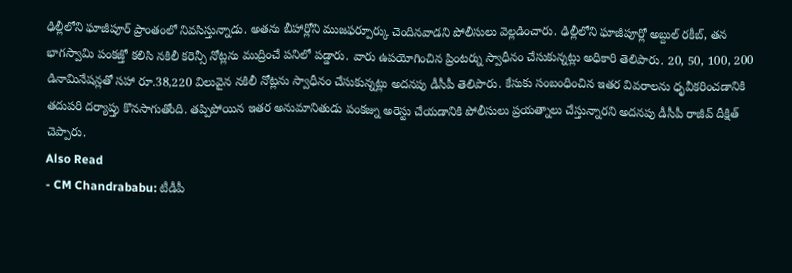ఢిల్లీలోని ఘాజీపూర్ ప్రాంతంలో నివసిస్తున్నాడు. అతను బీహార్లోని ముజఫర్పూర్కు చెందినవాడని పోలీసులు వెల్లడించారు. ఢిల్లీలోని ఘాజీపూర్లో అబ్దుల్ రకీబ్, తన భాగస్వామి పంకజ్తో కలిసి నకిలీ కరెన్సీ నోట్లను ముద్రించే పనిలో పడ్డారు. వారు ఉపయోగించిన ప్రింటర్ను స్వాధీనం చేసుకున్నట్లు అధికారి తెలిపారు. 20, 50, 100, 200 డినామినేషన్లతో సహా రూ.38,220 విలువైన నకిలీ నోట్లను స్వాధీనం చేసుకున్నట్లు అదనపు డీసీపీ తెలిపారు. కేసుకు సంబంధించిన ఇతర వివరాలను ధృవీకరించడానికి తదుపరి దర్యాప్తు కొనసాగుతోంది. తప్పిపోయిన ఇతర అనుమానితుడు పంకజ్ను అరెస్టు చేయడానికి పోలీసులు ప్రయత్నాలు చేస్తున్నారని అదనపు డీసీపీ రాజీవ్ దీక్షిత్ చెప్పారు.
Also Read
- CM Chandrababu: టీడీపీ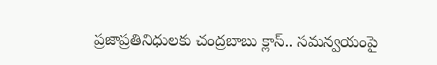ప్రజాప్రతినిధులకు చంద్రబాబు క్లాస్.. సమన్వయంపై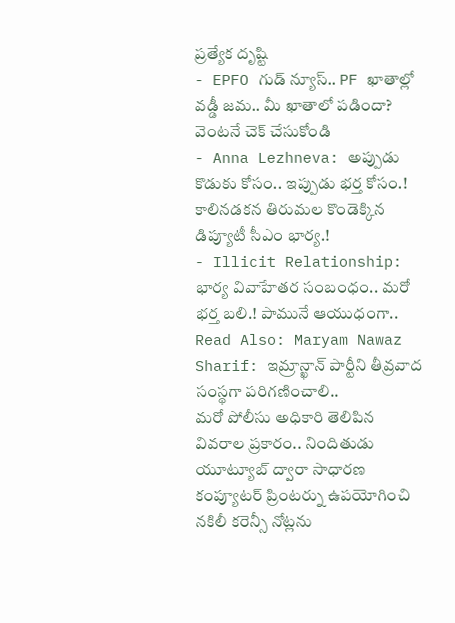ప్రత్యేక దృష్టి
- EPFO గుడ్ న్యూస్.. PF ఖాతాల్లో వడ్డీ జమ.. మీ ఖాతాలో పడిందా? వెంటనే చెక్ చేసుకోండి
- Anna Lezhneva: అప్పుడు కొడుకు కోసం.. ఇప్పుడు భర్త కోసం.! కాలినడకన తిరుమల కొండెక్కిన డిప్యూటీ సీఎం భార్య.!
- Illicit Relationship: భార్య వివాహేతర సంబంధం.. మరో భర్త బలి.! పామునే ఆయుధంగా..
Read Also: Maryam Nawaz Sharif: ఇమ్రాన్ఖాన్ పార్టీని తీవ్రవాద సంస్థగా పరిగణించాలి..
మరో పోలీసు అధికారి తెలిపిన వివరాల ప్రకారం.. నిందితుడు యూట్యూబ్ ద్వారా సాధారణ కంప్యూటర్ ప్రింటర్ను ఉపయోగించి నకిలీ కరెన్సీ నోట్లను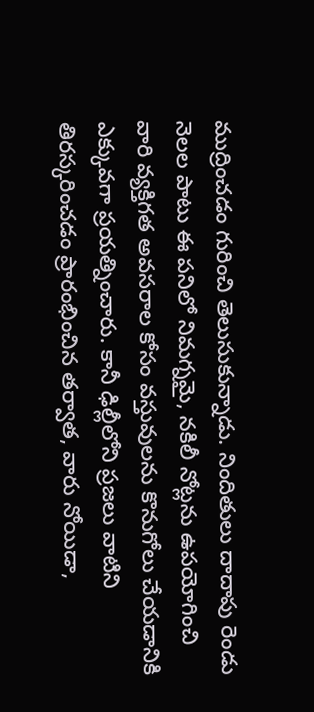ముద్రించడం గురించి తెలుసుకున్నాడు. నిందితులు దాదాపు రెండు నెలల పాటు ఈ పనిలో నిమగ్నమై, నకిలీ నోట్లను ఉపయోగించి వారి వ్యక్తిగత అవసరాల కోసం వస్తువులను కొనుగోలు చేయడానికి ఎక్కువగా ప్రయత్నించారు. కానీ ఢిల్లీలోని ప్రజలు వాటిని తిరస్కరించడం ప్రారంభించిన తర్వాత, వారు నోయిడా,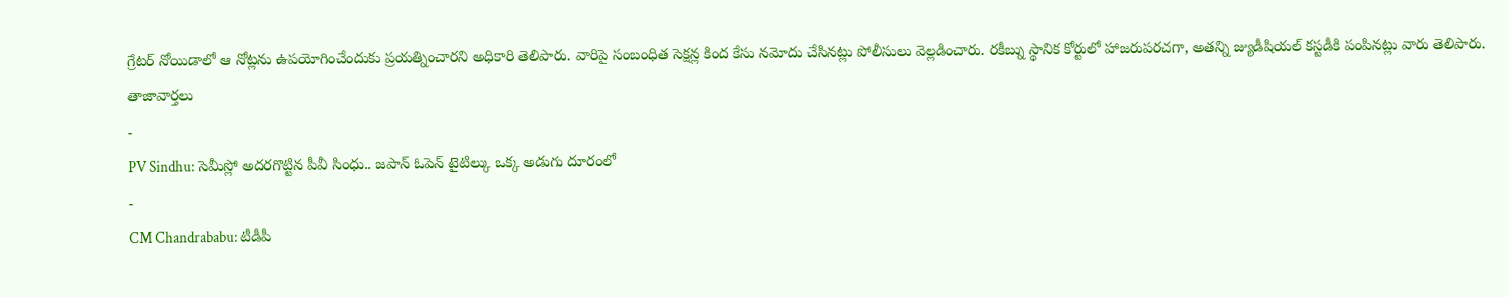గ్రేటర్ నోయిడాలో ఆ నోట్లను ఉపయోగించేందుకు ప్రయత్నించారని అధికారి తెలిపారు. వారిపై సంబంధిత సెక్షన్ల కింద కేసు నమోదు చేసినట్లు పోలీసులు వెల్లడించారు. రకీబ్ను స్థానిక కోర్టులో హాజరుపరచగా, అతన్ని జ్యుడీషియల్ కస్టడీకి పంపినట్లు వారు తెలిపారు.
తాజావార్తలు
-
PV Sindhu: సెమీస్లో అదరగొట్టిన పీవీ సింధు.. జపాన్ ఓపెన్ టైటిల్కు ఒక్క అడుగు దూరంలో
-
CM Chandrababu: టీడీపీ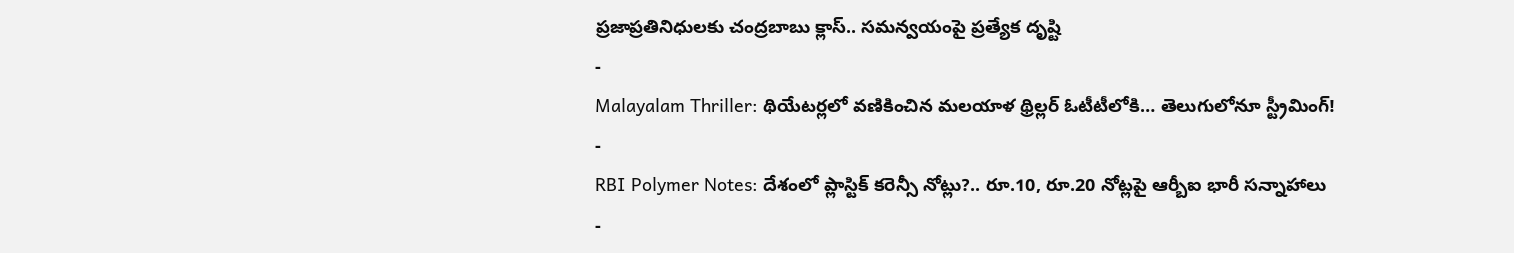ప్రజాప్రతినిధులకు చంద్రబాబు క్లాస్.. సమన్వయంపై ప్రత్యేక దృష్టి
-
Malayalam Thriller: థియేటర్లలో వణికించిన మలయాళ థ్రిల్లర్ ఓటీటీలోకి… తెలుగులోనూ స్ట్రీమింగ్!
-
RBI Polymer Notes: దేశంలో ప్లాస్టిక్ కరెన్సీ నోట్లు?.. రూ.10, రూ.20 నోట్లపై ఆర్బీఐ భారీ సన్నాహాలు
-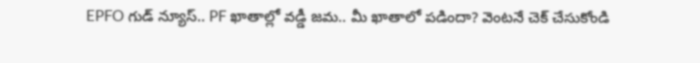EPFO గుడ్ న్యూస్.. PF ఖాతాల్లో వడ్డీ జమ.. మీ ఖాతాలో పడిందా? వెంటనే చెక్ చేసుకోండి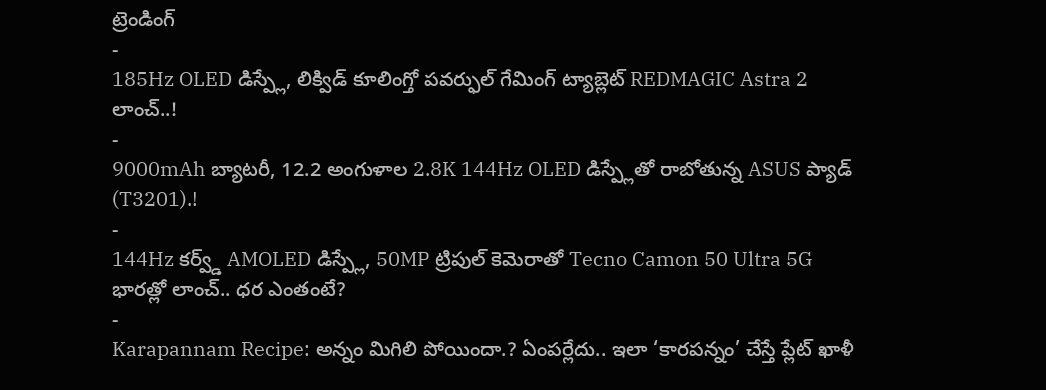ట్రెండింగ్
-
185Hz OLED డిస్ప్లే, లిక్విడ్ కూలింగ్తో పవర్ఫుల్ గేమింగ్ ట్యాబ్లెట్ REDMAGIC Astra 2 లాంచ్..!
-
9000mAh బ్యాటరీ, 12.2 అంగుళాల 2.8K 144Hz OLED డిస్ప్లేతో రాబోతున్న ASUS ప్యాడ్ (T3201).!
-
144Hz కర్వ్డ్ AMOLED డిస్ప్లే, 50MP ట్రిపుల్ కెమెరాతో Tecno Camon 50 Ultra 5G భారత్లో లాంచ్.. ధర ఎంతంటే?
-
Karapannam Recipe: అన్నం మిగిలి పోయిందా.? ఏంపర్లేదు.. ఇలా ‘కారపన్నం’ చేస్తే ప్లేట్ ఖాళీ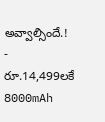అవ్వాల్సిందే.!
-
రూ.14,499లకే 8000mAh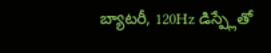బ్యాటరీ, 120Hz డిస్ప్లేతో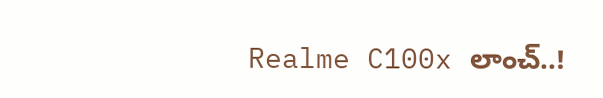Realme C100x లాంచ్..!